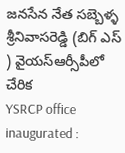జనసేన నేత సబ్బెళ్ళ శ్రీనివాసరెడ్డి (బిగ్ ఎస్ ) వైయస్ఆర్సీపీలో చేరిక
YSRCP office inaugurated :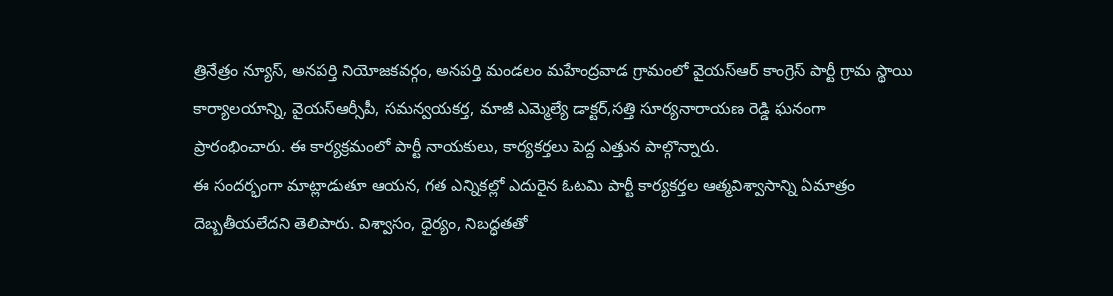త్రినేత్రం న్యూస్, అనపర్తి నియోజకవర్గం, అనపర్తి మండలం మహేంద్రవాడ గ్రామంలో వైయస్ఆర్ కాంగ్రెస్ పార్టీ గ్రామ స్థాయి కార్యాలయాన్ని, వైయస్ఆర్సీపీ, సమన్వయకర్త, మాజీ ఎమ్మెల్యే డాక్టర్,సత్తి సూర్యనారాయణ రెడ్డి ఘనంగా ప్రారంభించారు. ఈ కార్యక్రమంలో పార్టీ నాయకులు, కార్యకర్తలు పెద్ద ఎత్తున పాల్గొన్నారు.
ఈ సందర్భంగా మాట్లాడుతూ ఆయన, గత ఎన్నికల్లో ఎదురైన ఓటమి పార్టీ కార్యకర్తల ఆత్మవిశ్వాసాన్ని ఏమాత్రం దెబ్బతీయలేదని తెలిపారు. విశ్వాసం, ధైర్యం, నిబద్ధతతో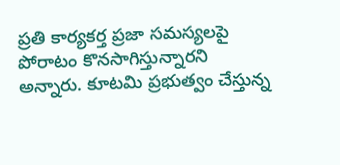ప్రతి కార్యకర్త ప్రజా సమస్యలపై పోరాటం కొనసాగిస్తున్నారని అన్నారు. కూటమి ప్రభుత్వం చేస్తున్న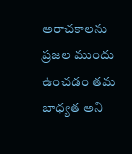అరాచకాలను ప్రజల ముందు ఉంచడం తమ బాధ్యత అని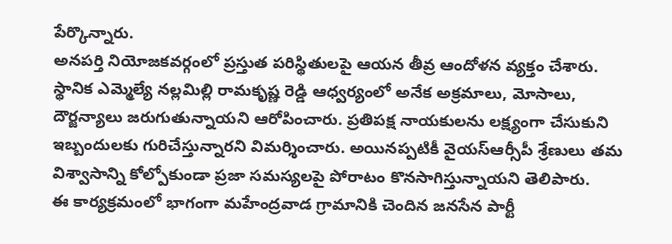పేర్కొన్నారు.
అనపర్తి నియోజకవర్గంలో ప్రస్తుత పరిస్థితులపై ఆయన తీవ్ర ఆందోళన వ్యక్తం చేశారు. స్థానిక ఎమ్మెల్యే నల్లమిల్లి రామకృష్ణ రెడ్డి ఆధ్వర్యంలో అనేక అక్రమాలు, మోసాలు, దౌర్జన్యాలు జరుగుతున్నాయని ఆరోపించారు. ప్రతిపక్ష నాయకులను లక్ష్యంగా చేసుకుని ఇబ్బందులకు గురిచేస్తున్నారని విమర్శించారు. అయినప్పటికీ వైయస్ఆర్సీపీ శ్రేణులు తమ విశ్వాసాన్ని కోల్పోకుండా ప్రజా సమస్యలపై పోరాటం కొనసాగిస్తున్నాయని తెలిపారు.
ఈ కార్యక్రమంలో భాగంగా మహేంద్రవాడ గ్రామానికి చెందిన జనసేన పార్టీ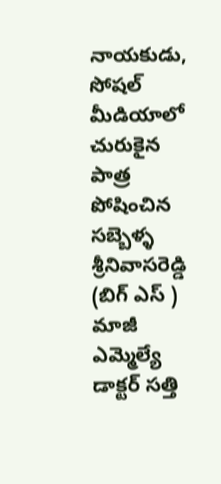నాయకుడు, సోషల్ మీడియాలో చురుకైన పాత్ర పోషించిన సబ్బెళ్ళ శ్రీనివాసరెడ్డి (బిగ్ ఎస్ ) మాజీ ఎమ్మెల్యే డాక్టర్ సత్తి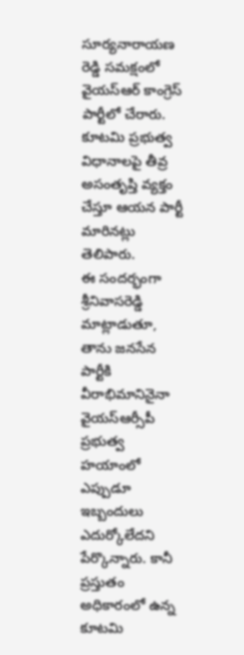సూర్యనారాయణ రెడ్డి సమక్షంలో వైయస్ఆర్ కాంగ్రెస్ పార్టీలో చేరారు. కూటమి ప్రభుత్వ విధానాలపై తీవ్ర అసంతృప్తి వ్యక్తం చేస్తూ ఆయన పార్టీ మారినట్లు తెలిపారు.
ఈ సందర్భంగా శ్రీనివాసరెడ్డి మాట్లాడుతూ, తాను జనసేన పార్టీకి వీరాభిమానినైనా వైయస్ఆర్సీపీ ప్రభుత్వ హయాంలో ఎప్పుడూ ఇబ్బందులు ఎదుర్కోలేదని పేర్కొన్నారు. కానీ ప్రస్తుతం అధికారంలో ఉన్న కూటమి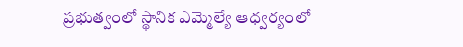ప్రభుత్వంలో స్థానిక ఎమ్మెల్యే ఆధ్వర్యంలో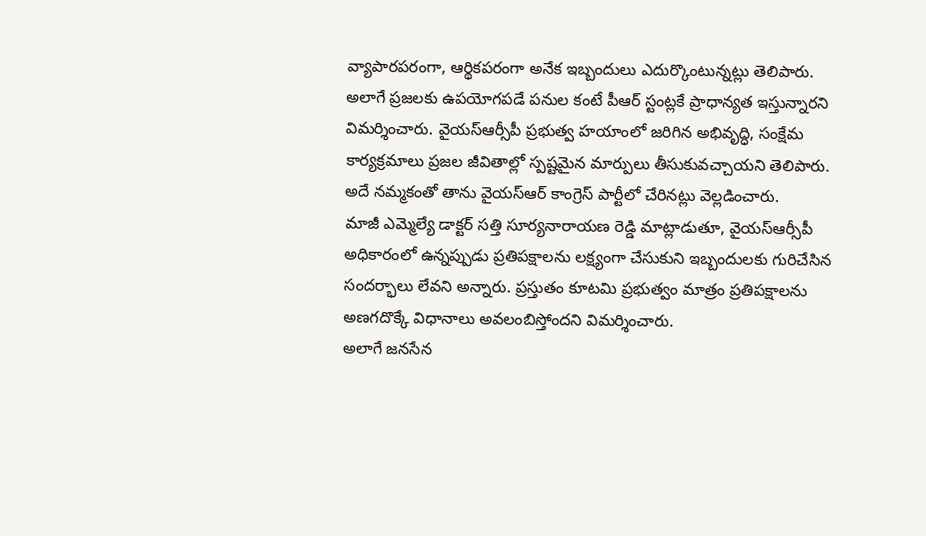వ్యాపారపరంగా, ఆర్థికపరంగా అనేక ఇబ్బందులు ఎదుర్కొంటున్నట్లు తెలిపారు.
అలాగే ప్రజలకు ఉపయోగపడే పనుల కంటే పీఆర్ స్టంట్లకే ప్రాధాన్యత ఇస్తున్నారని విమర్శించారు. వైయస్ఆర్సీపీ ప్రభుత్వ హయాంలో జరిగిన అభివృద్ధి, సంక్షేమ కార్యక్రమాలు ప్రజల జీవితాల్లో స్పష్టమైన మార్పులు తీసుకువచ్చాయని తెలిపారు. అదే నమ్మకంతో తాను వైయస్ఆర్ కాంగ్రెస్ పార్టీలో చేరినట్లు వెల్లడించారు.
మాజీ ఎమ్మెల్యే డాక్టర్ సత్తి సూర్యనారాయణ రెడ్డి మాట్లాడుతూ, వైయస్ఆర్సీపీ అధికారంలో ఉన్నప్పుడు ప్రతిపక్షాలను లక్ష్యంగా చేసుకుని ఇబ్బందులకు గురిచేసిన సందర్భాలు లేవని అన్నారు. ప్రస్తుతం కూటమి ప్రభుత్వం మాత్రం ప్రతిపక్షాలను అణగదొక్కే విధానాలు అవలంబిస్తోందని విమర్శించారు.
అలాగే జనసేన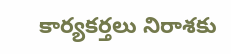కార్యకర్తలు నిరాశకు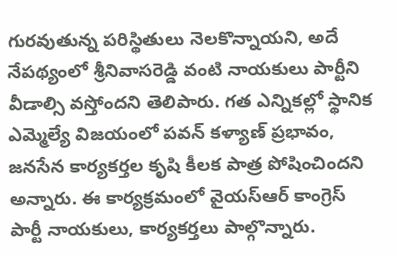గురవుతున్న పరిస్థితులు నెలకొన్నాయని, అదే నేపథ్యంలో శ్రీనివాసరెడ్డి వంటి నాయకులు పార్టీని వీడాల్సి వస్తోందని తెలిపారు. గత ఎన్నికల్లో స్థానిక ఎమ్మెల్యే విజయంలో పవన్ కళ్యాణ్ ప్రభావం, జనసేన కార్యకర్తల కృషి కీలక పాత్ర పోషించిందని అన్నారు. ఈ కార్యక్రమంలో వైయస్ఆర్ కాంగ్రెస్ పార్టీ నాయకులు, కార్యకర్తలు పాల్గొన్నారు.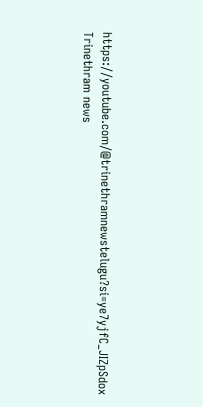https://youtube.com/@trinethramnewstelugu?si=ye7yjfC_JIZpSdox
Trinethram news